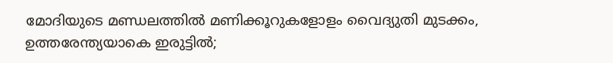മോദിയുടെ മണ്ഡലത്തിൽ മണിക്കൂറുകളോളം വൈദ്യുതി മുടക്കം, ഉത്തരേന്ത്യയാകെ ഇരുട്ടിൽ;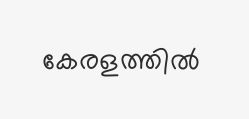കേരളത്തിൽ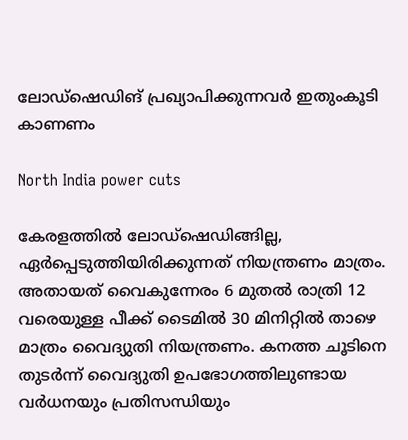ലോഡ്ഷെഡിങ് പ്രഖ്യാപിക്കുന്നവർ ഇതുംകൂടി കാണണം

North India power cuts

കേരളത്തിൽ ലോഡ്ഷെഡിങ്ങില്ല, ഏർപ്പെടുത്തിയിരിക്കുന്നത് നിയന്ത്രണം മാത്രം. അതായത് വൈകുന്നേരം 6 മുതൽ രാത്രി 12 വരെയുള്ള പീക്ക് ടൈമിൽ 30 മിനിറ്റിൽ താഴെ മാത്രം വൈദ്യുതി നിയന്ത്രണം. കനത്ത ചൂടിനെ തുടർന്ന് വൈദ്യുതി ഉപഭോഗത്തിലുണ്ടായ വർധനയും പ്രതിസന്ധിയും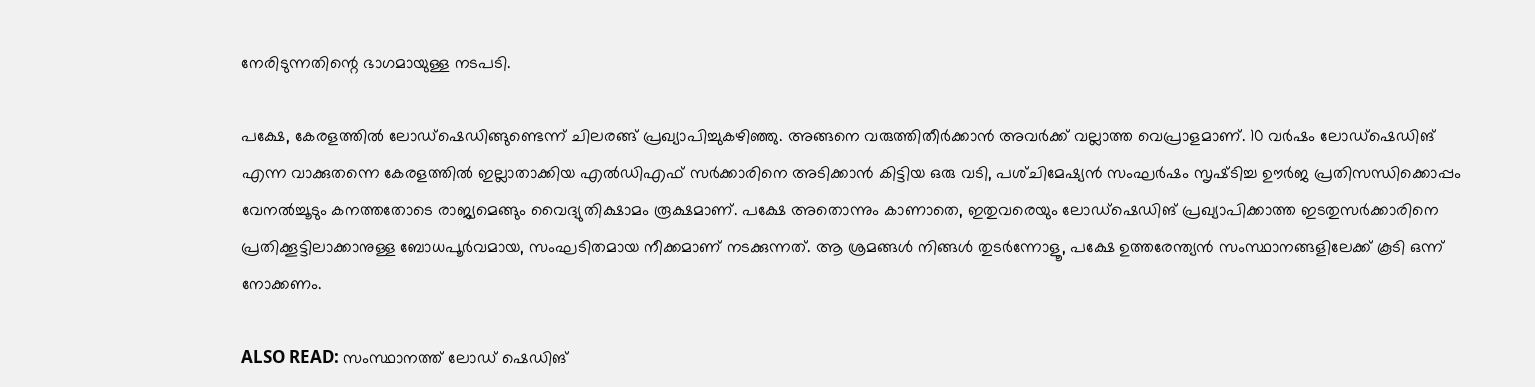നേരിടുന്നതിന്റെ ഭാഗമായുള്ള നടപടി.

പക്ഷേ, കേരളത്തിൽ ലോഡ്ഷെഡിങ്ങുണ്ടെന്ന് ചിലരങ്ങ് പ്രഖ്യാപിച്ചുകഴിഞ്ഞു. അങ്ങനെ വരുത്തിതീർക്കാൻ അവർക്ക് വല്ലാത്ത വെപ്രാളമാണ്. 10 വർഷം ലോഡ്ഷെഡിങ് എന്ന വാക്കുതന്നെ കേരളത്തിൽ ഇല്ലാതാക്കിയ എൽഡിഎഫ് സർക്കാരിനെ അടിക്കാൻ കിട്ടിയ ഒരു വടി, പശ്‌ചിമേഷ്യൻ സംഘർഷം സൃഷ്‌ടിച്ച ഉ‍ൗർജ പ്രതിസന്ധിക്കൊപ്പം വേനൽച്ചൂടും കനത്തതോടെ രാജ്യമെങ്ങും വൈദ്യുതിക്ഷാമം രൂക്ഷമാണ്. പക്ഷേ അതൊന്നും കാണാതെ, ഇതുവരെയും ലോഡ്ഷെഡിങ് പ്രഖ്യാപിക്കാത്ത ഇടതുസർക്കാരിനെ പ്രതിക്കൂട്ടിലാക്കാനുള്ള ബോധപൂർവമായ, സംഘടിതമായ നീക്കമാണ് നടക്കുന്നത്. ആ ശ്രമങ്ങൾ നിങ്ങൾ തുടർന്നോളൂ, പക്ഷേ ഉത്തരേന്ത്യൻ സംസ്ഥാനങ്ങളിലേക്ക് കൂടി ഒന്ന് നോക്കണം.

ALSO READ: സംസ്ഥാനത്ത് ലോഡ് ഷെഡിങ്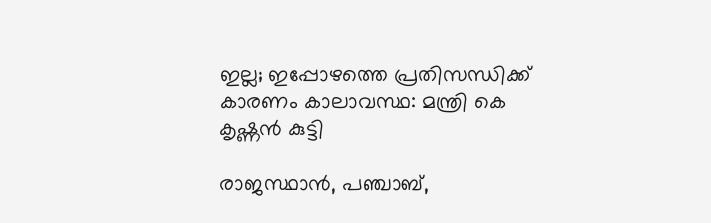ഇല്ല; ഇപ്പോഴത്തെ പ്രതിസന്ധിക്ക് കാരണം കാലാവസ്ഥ: മന്ത്രി കെ കൃഷ്ണൻ കുട്ടി

രാജസ്ഥാൻ, പഞ്ചാബ്‌,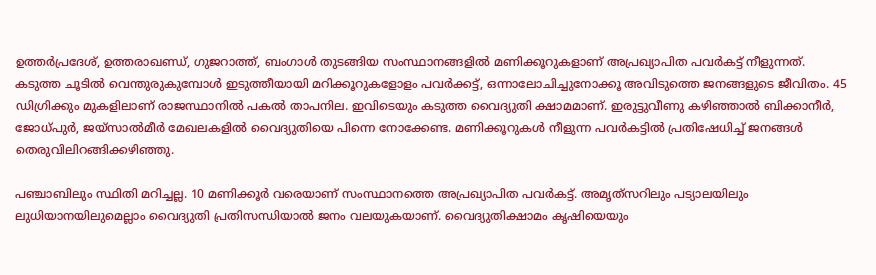ഉത്തർപ്രദേശ്‌, ഉത്തരാഖണ്ഡ്‌, ഗുജറാത്ത്‌, ബംഗാൾ തുടങ്ങിയ സംസ്ഥാനങ്ങളിൽ മണിക്കൂറുകളാണ് അപ്രഖ്യാപിത പവർകട്ട്‌ നീളുന്നത്. കടുത്ത ചൂടിൽ വെന്തുരുകുമ്പോൾ ഇടുത്തീയായി മറിക്കൂറുകളോളം പവർക്കട്ട്, ഒന്നാലോചിച്ചുനോക്കൂ അവിടുത്തെ ജനങ്ങളുടെ ജീവിതം. 45 ഡിഗ്രിക്കും മുകളിലാണ് രാജസ്ഥാനിൽ പകൽ താപനില. ഇവിടെയും കടുത്ത വൈദ്യുതി ക്ഷാമമാണ്. ഇരുട്ടുവീണു കഴിഞ്ഞാൽ ബിക്കാനീർ, ജോധ്‌പുർ, ജയ്‌സാൽമീർ മേഖലകളിൽ വൈദ്യുതിയെ പിന്നെ നോക്കേണ്ട. മണിക്കൂറുകൾ നീളുന്ന പവർകട്ടിൽ പ്രതിഷേധിച്ച്‌ ജനങ്ങൾ തെരുവിലിറങ്ങിക്കഴിഞ്ഞു.

പഞ്ചാബിലും സ്ഥിതി മറിച്ചല്ല. 10 മണിക്കൂർ വരെയാണ്‌ സംസ്ഥാനത്തെ അപ്രഖ്യാപിത പവർകട്ട്‌. അമൃത്‌സറിലും പട്യാലയിലും ലുധിയാനയിലുമെല്ലാം വൈദ്യുതി പ്രതിസന്ധിയാൽ ജനം വലയുകയാണ്. വൈദ്യുതിക്ഷാമം കൃഷിയെയും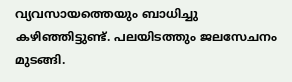വ്യവസായത്തെയും ബാധിച്ചു കഴിഞ്ഞിട്ടുണ്ട്. പലയിടത്തും ജലസേചനം മുടങ്ങി.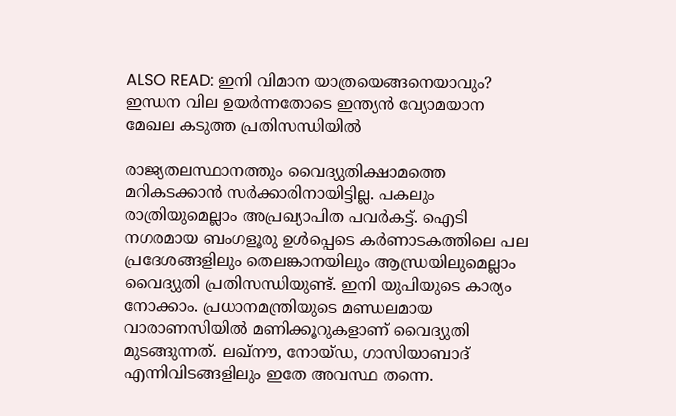ALSO READ: ഇനി വിമാന യാത്രയെങ്ങനെയാവും? ഇന്ധന വില ഉയർന്നതോടെ ഇന്ത്യൻ വ്യോമയാന മേഖല കടുത്ത പ്രതിസന്ധിയിൽ

രാജ്യതലസ്ഥാനത്തും വൈദ്യുതിക്ഷാമത്തെ മറികടക്കാൻ സർക്കാരിനായിട്ടില്ല. പകലും രാത്രിയുമെല്ലാം അപ്രഖ്യാപിത പവർകട്ട്‌. ഐടി നഗരമായ ബംഗളൂരു ഉൾപ്പെടെ കർണാടകത്തിലെ പല പ്രദേശങ്ങളിലും തെലങ്കാനയിലും ആന്ധ്രയിലുമെല്ലാം വൈദ്യുതി പ്രതിസന്ധിയുണ്ട്. ഇനി യുപിയുടെ കാര്യം നോക്കാം. പ്രധാനമന്ത്രിയുടെ മണ്ഡലമായ വാരാണസിയിൽ മണിക്കൂറുകളാണ് വൈദ്യുതി മുടങ്ങുന്നത്. ലഖ്‌ന‍ൗ, നോയ്‌ഡ, ഗാസിയാബാദ്‌ എന്നിവിടങ്ങളിലും ഇതേ അവസ്ഥ തന്നെ.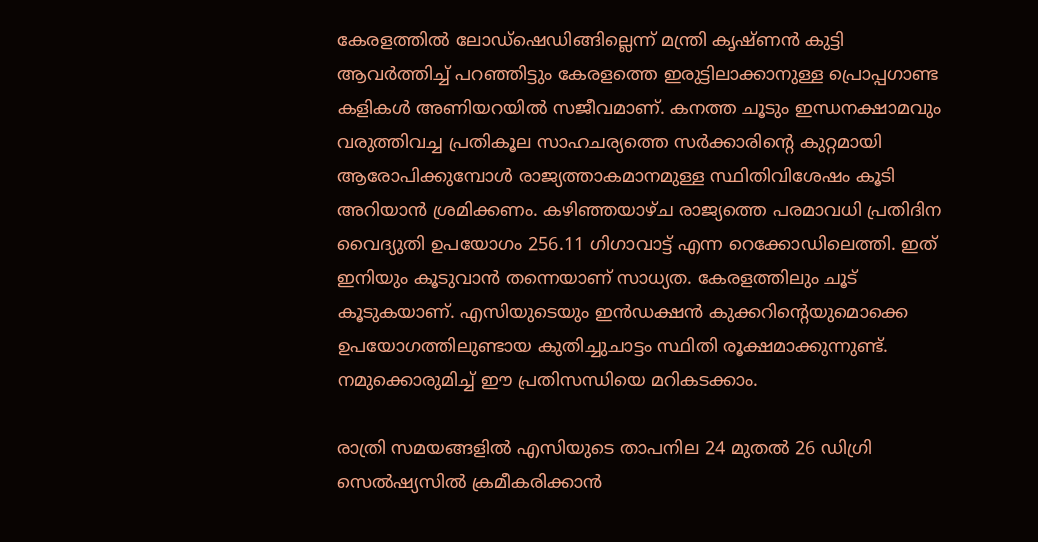കേരളത്തിൽ ലോഡ്ഷെഡിങ്ങില്ലെന്ന് മന്ത്രി കൃഷ്ണൻ കുട്ടി ആവർത്തിച്ച് പറഞ്ഞിട്ടും കേരളത്തെ ഇരുട്ടിലാക്കാനുള്ള പ്രൊപ്പഗാണ്ട കളികൾ അണിയറയിൽ സജീവമാണ്. കനത്ത ചൂടും ഇന്ധനക്ഷാമവും വരുത്തിവച്ച പ്രതികൂല സാഹചര്യത്തെ സർക്കാരിന്റെ കുറ്റമായി ആരോപിക്കുമ്പോൾ രാജ്യത്താകമാനമുള്ള സ്ഥിതിവിശേഷം കൂടി അറിയാൻ ശ്രമിക്കണം. കഴിഞ്ഞയാഴ്‌ച രാജ്യത്തെ പരമാവധി പ്രതിദിന വൈദ്യുതി ഉപയോഗം 256.11 ഗിഗാവാട്ട്‌ എന്ന റെക്കോഡിലെത്തി. ഇത് ഇനിയും കൂടുവാൻ തന്നെയാണ് സാധ്യത. കേരളത്തിലും ചൂട് കൂടുകയാണ്. എസിയുടെയും ഇൻഡക്ഷൻ കുക്കറിന്റെയുമൊക്കെ ഉപയോഗത്തിലുണ്ടായ കുതിച്ചുചാട്ടം സ്ഥിതി രൂക്ഷമാക്കുന്നുണ്ട്. നമുക്കൊരുമിച്ച് ഈ പ്രതിസന്ധിയെ മറികടക്കാം.

രാത്രി സമയങ്ങളിൽ എസിയുടെ താപനില 24 മുതൽ 26 ഡിഗ്രി സെൽഷ്യസിൽ ക്രമീകരിക്കാൻ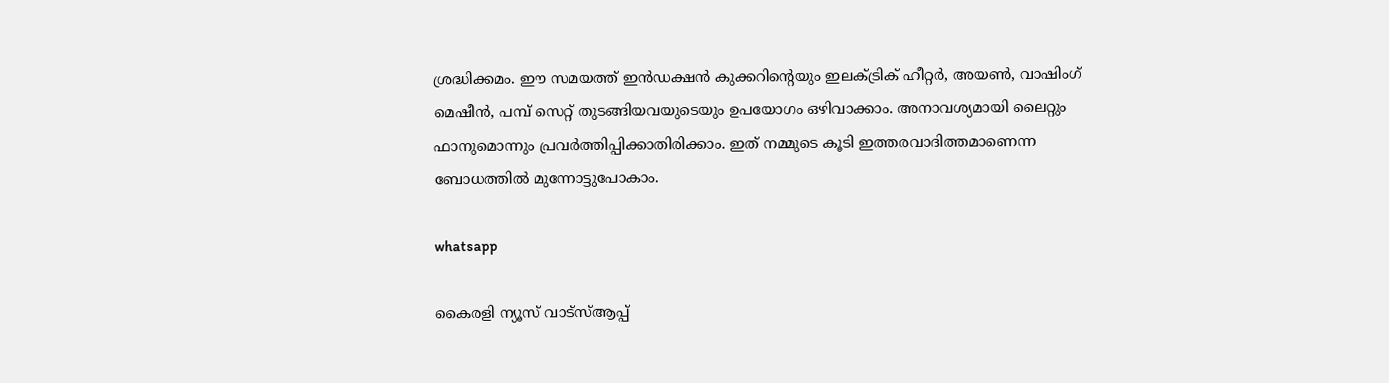ശ്രദ്ധിക്കമം. ഈ സമയത്ത് ഇൻഡക്ഷൻ കുക്കറിന്റെയും ഇലക്ട്രിക് ഹീറ്റർ, അയൺ, വാഷിംഗ് മെഷീൻ, പമ്പ് സെറ്റ് തുടങ്ങിയവയുടെയും ഉപയോഗം ഒഴിവാക്കാം. അനാവശ്യമായി ലൈറ്റും ഫാനുമൊന്നും പ്രവർത്തിപ്പിക്കാതിരിക്കാം. ഇത് നമ്മുടെ കൂടി ഇത്തരവാദിത്തമാണെന്ന ബോധത്തിൽ മുന്നോട്ടുപോകാം.

whatsapp

കൈരളി ന്യൂസ് വാട്‌സ്ആപ്പ്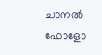ചാനല്‍ ഫോളോ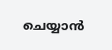ചെയ്യാന്‍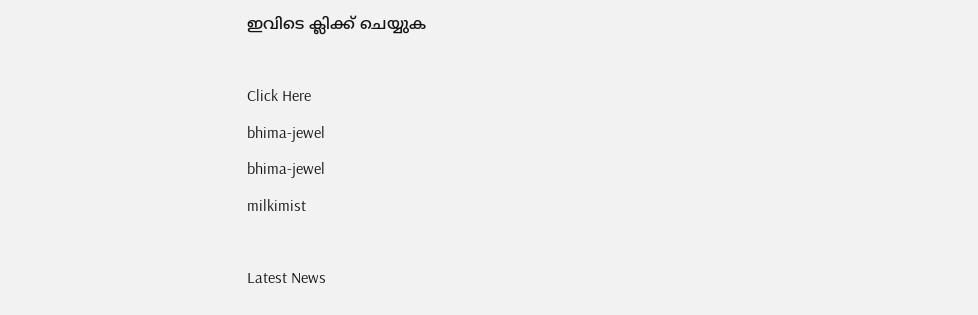ഇവിടെ ക്ലിക്ക് ചെയ്യുക

Click Here
bhima-jewel
bhima-jewel
milkimist

Latest News